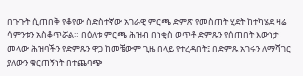በጉጉት ሲጠበቅ የቆየው ስድስተኛው አገራዊ ምርጫ ድምጽ የመስጠት ሂደት ከተካሄደ ዛሬ ሳምንቱን አስቆጥሯል። በዕለቱ ምርጫ ሕዝብ በነቂስ ወጥቶ ድምጹን የሰጠበት እውነታ መላው ሕዝባችን የድምጹን ዋጋ ከመቼውም ጊዜ በላይ የተረዳበት፤ በድምጹ አገሩን ለማሻገር ያለውን ቁርጠኝነት በተጨባጭ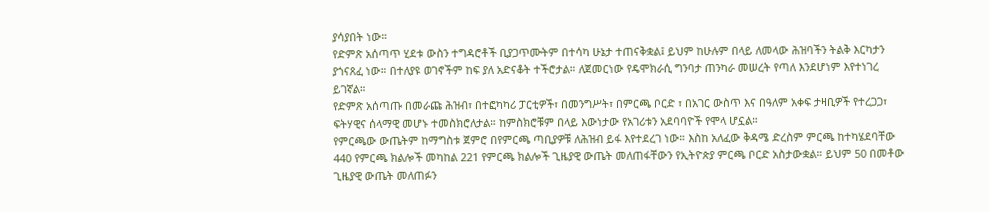ያሳያበት ነው።
የድምጽ አሰጣጥ ሂደቱ ውስን ተግዳሮቶች ቢያጋጥሙትም በተሳካ ሁኔታ ተጠናቅቋል፤ ይህም ከሁሉም በላይ ለመላው ሕዝባችን ትልቅ እርካታን ያጎናጸፈ ነው። በተለያዩ ወገኖችም ከፍ ያለ አድናቆት ተችሮታል። ለጀመርነው የዴሞክራሲ ግንባታ ጠንካራ መሠረት የጣለ እንደሆነም እየተነገረ ይገኛል።
የድምጽ አሰጣጡ በመራጩ ሕዝብ፣ በተፎካካሪ ፓርቲዎች፣ በመንግሥት፣ በምርጫ ቦርድ ፣ በአገር ውስጥ እና በዓለም አቀፍ ታዛቢዎች የተረጋጋ፣ ፍትሃዊና ሰላማዊ መሆኑ ተመስክሮለታል። ከምስክሮቹም በላይ እውነታው የአገሪቱን አደባባዮች የሞላ ሆኗል።
የምርጫው ውጤትም ከማግስቱ ጀምሮ በየምርጫ ጣቢያዎቹ ለሕዝብ ይፋ እየተደረገ ነው። እስከ አለፈው ቅዳሜ ድረስም ምርጫ ከተካሄደባቸው 440 የምርጫ ክልሎች መካከል 221 የምርጫ ክልሎች ጊዜያዊ ውጤት መለጠፋቸውን የኢትዮጵያ ምርጫ ቦርድ አስታውቋል። ይህም 50 በመቶው ጊዜያዊ ውጤት መለጠፉን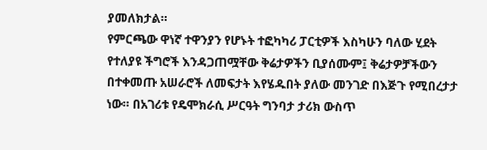ያመለክታል።
የምርጫው ዋነኛ ተዋንያን የሆኑት ተፎካካሪ ፓርቲዎች እስካሁን ባለው ሂደት የተለያዩ ችግሮች እንዳጋጠሟቸው ቅሬታዎችን ቢያሰሙም፤ ቅሬታዎቻችውን በተቀመጡ አሠራሮች ለመፍታት እየሄዱበት ያለው መንገድ በእጅጉ የሚበረታታ ነው። በአገሪቱ የዴሞክራሲ ሥርዓት ግንባታ ታሪክ ውስጥ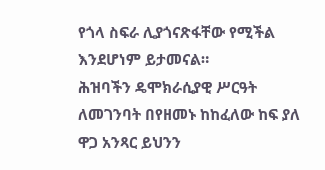የጎላ ስፍራ ሊያጎናጽፋቸው የሚችል እንደሆነም ይታመናል።
ሕዝባችን ዴሞክራሲያዊ ሥርዓት ለመገንባት በየዘመኑ ከከፈለው ከፍ ያለ ዋጋ አንጻር ይህንን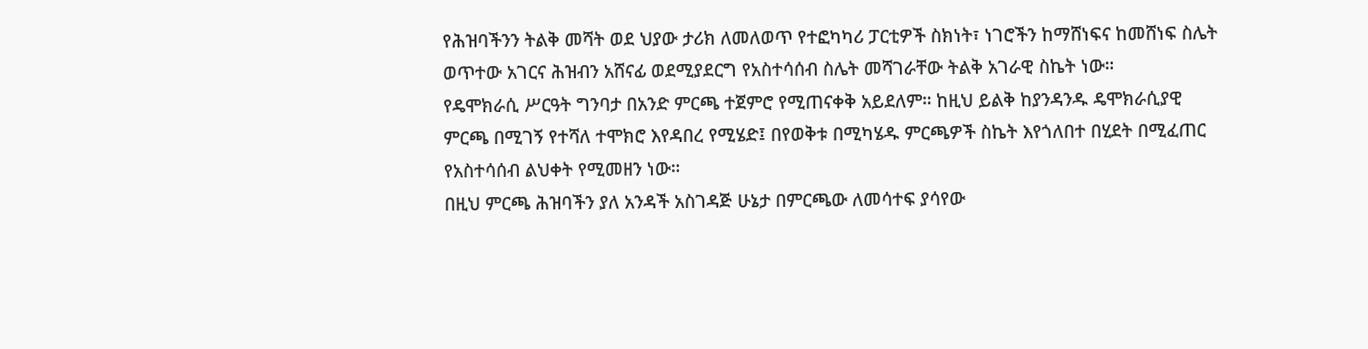የሕዝባችንን ትልቅ መሻት ወደ ህያው ታሪክ ለመለወጥ የተፎካካሪ ፓርቲዎች ስክነት፣ ነገሮችን ከማሸነፍና ከመሸነፍ ስሌት ወጥተው አገርና ሕዝብን አሸናፊ ወደሚያደርግ የአስተሳሰብ ስሌት መሻገራቸው ትልቅ አገራዊ ስኬት ነው።
የዴሞክራሲ ሥርዓት ግንባታ በአንድ ምርጫ ተጀምሮ የሚጠናቀቅ አይደለም። ከዚህ ይልቅ ከያንዳንዱ ዴሞክራሲያዊ ምርጫ በሚገኝ የተሻለ ተሞክሮ እየዳበረ የሚሄድ፤ በየወቅቱ በሚካሄዱ ምርጫዎች ስኬት እየጎለበተ በሂደት በሚፈጠር የአስተሳሰብ ልህቀት የሚመዘን ነው።
በዚህ ምርጫ ሕዝባችን ያለ አንዳች አስገዳጅ ሁኔታ በምርጫው ለመሳተፍ ያሳየው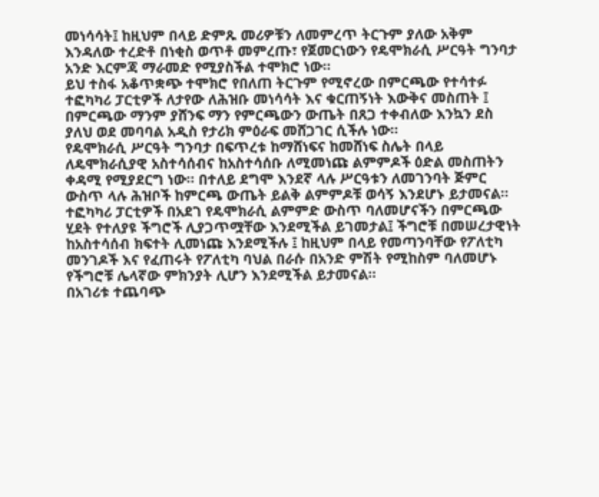መነሳሳት፤ ከዚህም በላይ ድምጹ መሪዎቹን ለመምረጥ ትርጉም ያለው አቅም እንዳለው ተረድቶ በነቂስ ወጥቶ መምረጡ፣ የጀመርነውን የዴሞክራሲ ሥርዓት ግንባታ አንድ እርምጃ ማራመድ የሚያስችል ተሞክሮ ነው።
ይህ ተስፋ አቆጥቋጭ ተሞክሮ የበለጠ ትርጉም የሚኖረው በምርጫው የተሳተፉ ተፎካካሪ ፓርቲዎች ለታየው ለሕዝቡ መነሳሳት እና ቁርጠኝነት እውቅና መስጠት ፤ በምርጫው ማንም ያሸንፍ ማን የምርጫውን ውጤት በጸጋ ተቀብለው እንኳን ደስ ያለህ ወደ መባባል አዲስ የታሪክ ምዕራፍ መሸጋገር ሲችሉ ነው።
የዴሞክራሲ ሥርዓት ግንባታ በፍጥረቱ ከማሸነፍና ከመሸነፍ ስሌት በላይ ለዴሞክራሲያዊ አስተሳሰብና ከአስተሳሰቡ ለሚመነጩ ልምምዶች ዕድል መስጠትን ቀዳሚ የሚያደርግ ነው። በተለይ ደግሞ እንደኛ ላሉ ሥርዓቱን ለመገንባት ጅምር ውስጥ ላሉ ሕዝቦች ከምርጫ ውጤት ይልቅ ልምምዶቹ ወሳኝ እንደሆኑ ይታመናል።
ተፎካካሪ ፓርቲዎች በአደገ የዴሞክራሲ ልምምድ ውስጥ ባለመሆናችን በምርጫው ሂደት የተለያዩ ችግሮች ሊያጋጥሟቸው እንደሚችል ይገመታል፤ ችግሮቹ በመሠረታዊነት ከአስተሳሰብ ክፍተት ሊመነጩ እንደሚችሉ ፤ ከዚህም በላይ የመጣንባቸው የፖለቲካ መንገዶች እና የፈጠሩት የፖለቲካ ባህል በራሱ በአንድ ምሽት የሚከስም ባለመሆኑ የችግሮቹ ሌላኛው ምክንያት ሊሆን እንደሚችል ይታመናል።
በአገሪቱ ተጨባጭ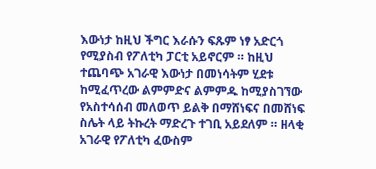እውነታ ከዚህ ችግር እራሱን ፍጹም ነፃ አድርጎ የሚያስብ የፖለቲካ ፓርቲ አይኖርም ። ከዚህ ተጨባጭ አገራዊ እውነታ በመነሳትም ሂደቱ ከሚፈጥረው ልምምድና ልምምዱ ከሚያስገኘው የአስተሳሰብ መለወጥ ይልቅ በማሸነፍና በመሸነፍ ስሌት ላይ ትኩረት ማድረጉ ተገቢ አይደለም ። ዘላቂ አገራዊ የፖለቲካ ፈውስም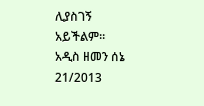ሊያስገኝ አይችልም።
አዲስ ዘመን ሰኔ 21/2013